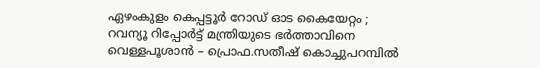ഏഴംകുളം കെപ്പട്ടൂർ റോഡ് ഓട കൈയേറ്റം ; റവന്യൂ റിപ്പോർട്ട് മന്ത്രിയുടെ ഭർത്താവിനെ വെള്ളപൂശാൻ – പ്രൊഫ.സതീഷ് കൊച്ചുപറമ്പിൽ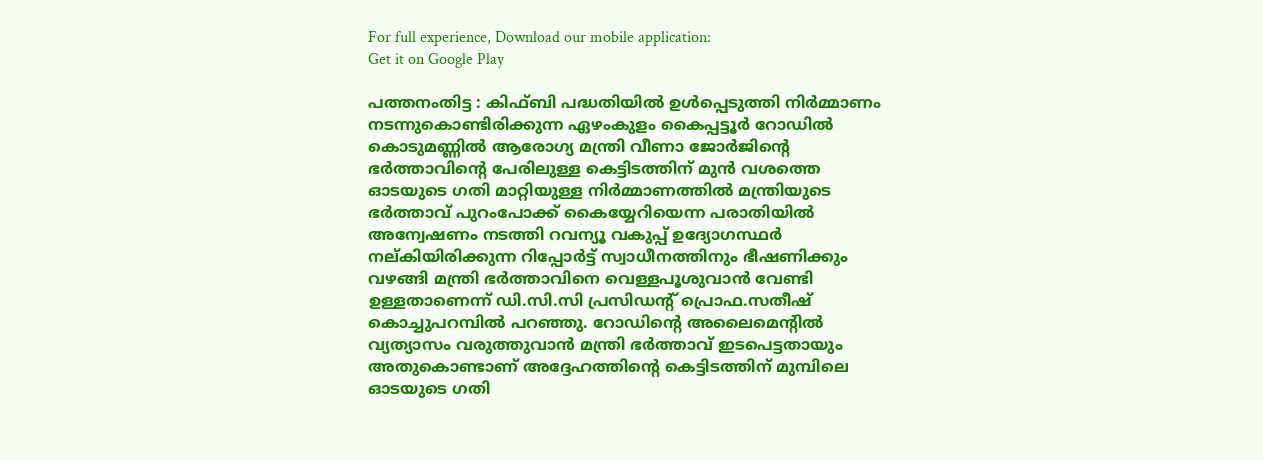For full experience, Download our mobile application:
Get it on Google Play

പത്തനംതിട്ട : കിഫ്ബി പദ്ധതിയിൽ ഉൾപ്പെടുത്തി നിർമ്മാണം നടന്നുകൊണ്ടിരിക്കുന്ന ഏഴംകുളം കൈപ്പട്ടൂർ റോഡിൽ കൊടുമണ്ണിൽ ആരോഗ്യ മന്ത്രി വീണാ ജോർജിന്റെ ഭർത്താവിന്റെ പേരിലുള്ള കെട്ടിടത്തിന് മുൻ വശത്തെ ഓടയുടെ ഗതി മാറ്റിയുള്ള നിർമ്മാണത്തിൽ മന്ത്രിയുടെ ഭർത്താവ് പുറംപോക്ക് കൈയ്യേറിയെന്ന പരാതിയിൽ അന്വേഷണം നടത്തി റവന്യൂ വകുപ്പ് ഉദ്യോഗസ്ഥർ നല്കിയിരിക്കുന്ന റിപ്പോർട്ട് സ്വാധീനത്തിനും ഭീഷണിക്കും വഴങ്ങി മന്ത്രി ഭർത്താവിനെ വെള്ളപൂശുവാൻ വേണ്ടി ഉള്ളതാണെന്ന് ഡി.സി.സി പ്രസിഡന്റ് പ്രൊഫ.സതീഷ് കൊച്ചുപറമ്പിൽ പറഞ്ഞു. റോഡിന്റെ അലൈമെന്റിൽ വ്യത്യാസം വരുത്തുവാൻ മന്ത്രി ഭർത്താവ് ഇടപെട്ടതായും അതുകൊണ്ടാണ് അദ്ദേഹത്തിന്റെ കെട്ടിടത്തിന് മുമ്പിലെ ഓടയുടെ ഗതി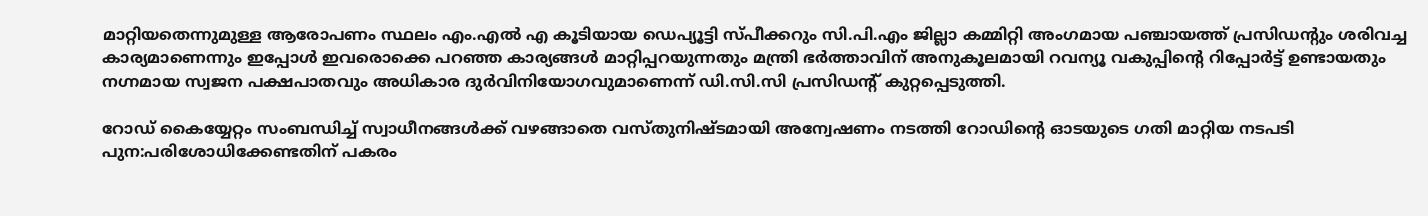മാറ്റിയതെന്നുമുള്ള ആരോപണം സ്ഥലം എം.എൽ എ കൂടിയായ ഡെപ്യൂട്ടി സ്പീക്കറും സി.പി.എം ജില്ലാ കമ്മിറ്റി അംഗമായ പഞ്ചായത്ത് പ്രസിഡന്റും ശരിവച്ച കാര്യമാണെന്നും ഇപ്പോൾ ഇവരൊക്കെ പറഞ്ഞ കാര്യങ്ങൾ മാറ്റിപ്പറയുന്നതും മന്ത്രി ഭർത്താവിന് അനുകൂലമായി റവന്യൂ വകുപ്പിന്റെ റിപ്പോർട്ട് ഉണ്ടായതും നഗ്നമായ സ്വജന പക്ഷപാതവും അധികാര ദുർവിനിയോഗവുമാണെന്ന് ഡി.സി.സി പ്രസിഡന്റ് കുറ്റപ്പെടുത്തി.

റോഡ് കൈയ്യേറ്റം സംബന്ധിച്ച് സ്വാധീനങ്ങൾക്ക് വഴങ്ങാതെ വസ്തുനിഷ്ടമായി അന്വേഷണം നടത്തി റോഡിന്റെ ഓടയുടെ ഗതി മാറ്റിയ നടപടി പുന:പരിശോധിക്കേണ്ടതിന് പകരം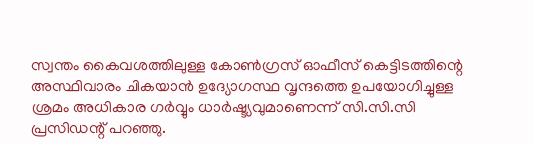സ്വന്തം കൈവശത്തിലുള്ള കോൺഗ്രസ് ഓഫീസ് കെട്ടിടത്തിന്റെ അസ്ഥിവാരം ചികയാൻ ഉദ്യോഗസ്ഥ വൃന്ദത്തെ ഉപയോഗിച്ചുള്ള ശ്രമം അധികാര ഗർവ്വും ധാർഷ്ട്യവുമാണെന്ന് സി.സി.സി പ്രസിഡന്റ് പറഞ്ഞു.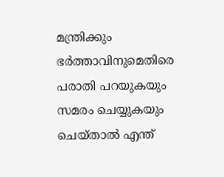മന്ത്രിക്കും ഭർത്താവിനുമെതിരെ പരാതി പറയുകയും സമരം ചെയ്യുകയും ചെയ്താൽ എന്ത്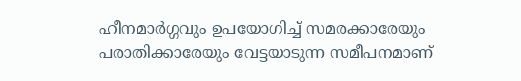ഹീനമാർഗ്ഗവും ഉപയോഗിച്ച് സമരക്കാരേയും പരാതിക്കാരേയും വേട്ടയാടുന്ന സമീപനമാണ്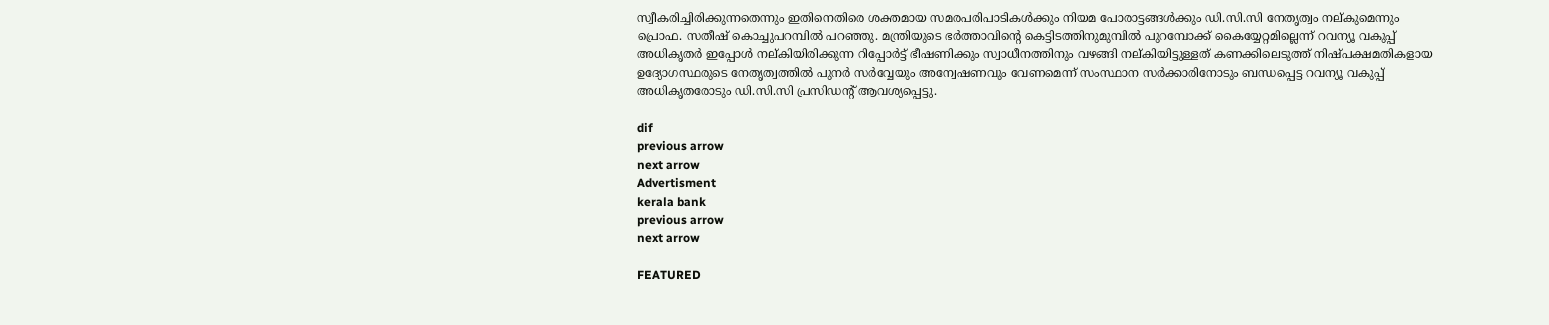സ്വീകരിച്ചിരിക്കുന്നതെന്നും ഇതിനെതിരെ ശക്തമായ സമരപരിപാടികൾക്കും നിയമ പോരാട്ടങ്ങൾക്കും ഡി.സി.സി നേതൃത്വം നല്കുമെന്നും പ്രൊഫ. സതീഷ് കൊച്ചുപറമ്പിൽ പറഞ്ഞു. മന്ത്രിയുടെ ഭർത്താവിന്റെ കെട്ടിടത്തിനുമുമ്പിൽ പുറമ്പോക്ക് കൈയ്യേറ്റമില്ലെന്ന് റവന്യൂ വകുപ്പ് അധികൃതർ ഇപ്പോൾ നല്കിയിരിക്കുന്ന റിപ്പോർട്ട് ഭീഷണിക്കും സ്വാധീനത്തിനും വഴങ്ങി നല്കിയിട്ടുള്ളത് കണക്കിലെടുത്ത് നിഷ്പക്ഷമതികളായ ഉദ്യോഗസ്ഥരുടെ നേതൃത്വത്തിൽ പുനർ സർവ്വേയും അന്വേഷണവും വേണമെന്ന് സംസ്ഥാന സർക്കാരിനോടും ബന്ധപ്പെട്ട റവന്യൂ വകുപ്പ് അധികൃതരോടും ഡി.സി.സി പ്രസിഡന്റ് ആവശ്യപ്പെട്ടു.

dif
previous arrow
next arrow
Advertisment
kerala bank
previous arrow
next arrow

FEATURED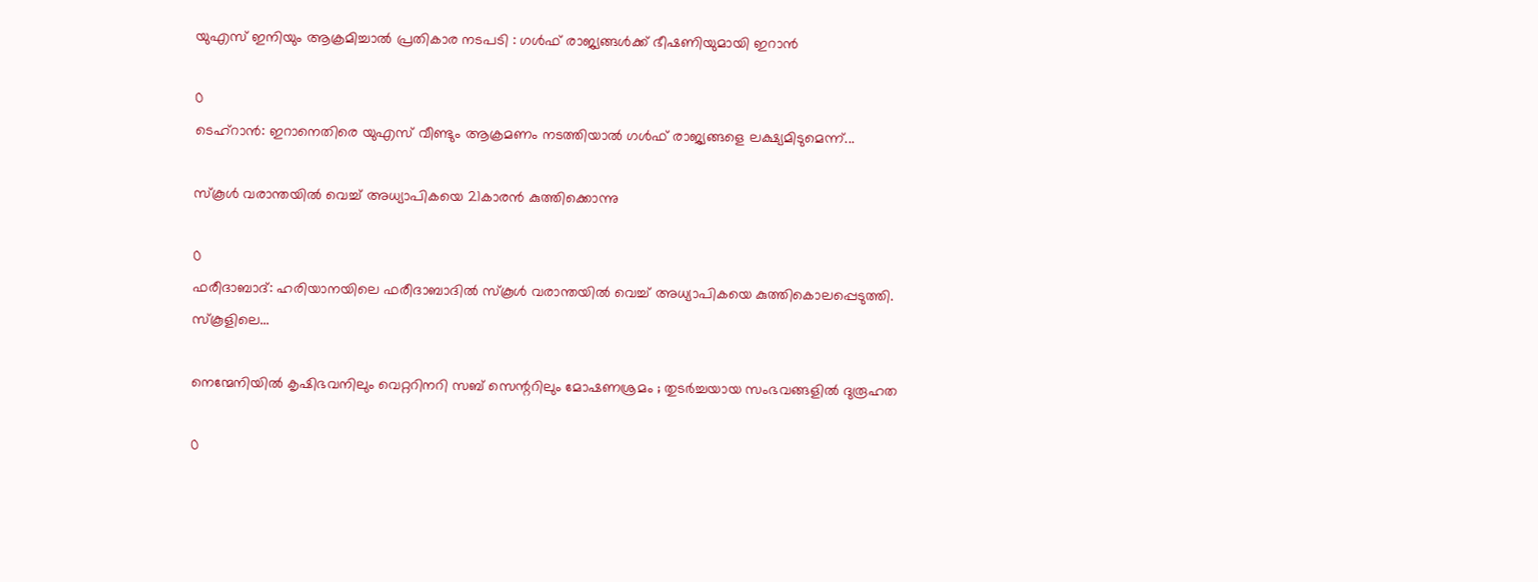യുഎസ് ഇനിയും ആക്രമിച്ചാൽ പ്രതികാര നടപടി : ഗൾഫ് രാജ്യങ്ങൾക്ക് ഭീഷണിയുമായി ഇറാൻ

0
ടെഹ്റാൻ: ഇറാനെതിരെ യുഎസ് വീണ്ടും ആക്രമണം നടത്തിയാൽ ഗൾഫ് രാജ്യങ്ങളെ ലക്ഷ്യമിടുമെന്ന്...

സ്കൂൾ വരാന്തയിൽ വെച്ച് അധ്യാപികയെ 21കാരൻ കുത്തിക്കൊന്നു

0
ഫരീദാബാദ്: ഹരിയാനയിലെ ഫരീദാബാദിൽ സ്കൂൾ വരാന്തയിൽ വെച്ച് അധ്യാപികയെ കുത്തികൊലപ്പെടുത്തി. സ്കൂളിലെ...

നെന്മേനിയിൽ കൃഷിഭവനിലും വെറ്ററിനറി സബ് സെന്ററിലും മോഷണശ്രമം ; തുടർച്ചയായ സംഭവങ്ങളിൽ ദുരൂഹത

0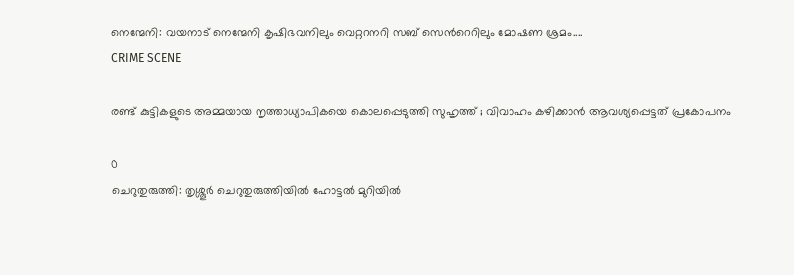നെന്മേനി: വയനാട് നെന്മേനി കൃഷിഭവനിലും വെറ്ററനറി സബ് സെന്‍റെറിലും മോഷണ ശ്രമം....
CRIME SCENE

രണ്ട് കുട്ടികളുടെ അമ്മയായ നൃത്താധ്യാപികയെ കൊലപ്പെടുത്തി സുഹൃത്ത് ; വിവാഹം കഴിക്കാൻ ആവശ്യപ്പെട്ടത് പ്രകോപനം

0
ചെറുതുരുത്തി: തൃശ്ശൂർ ചെറുതുരുത്തിയിൽ ഹോട്ടൽ മുറിയിൽ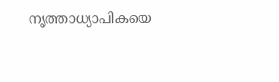നൃത്താധ്യാപികയെ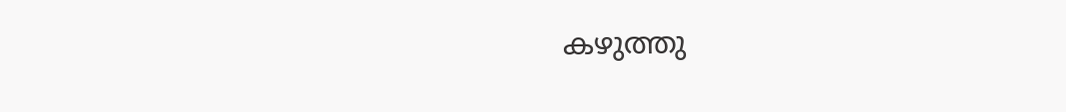കഴുത്തു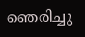ഞെരിച്ചു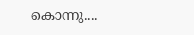കൊന്നു....